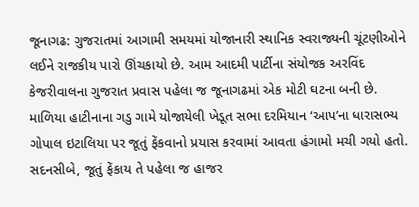જૂનાગઢ: ગુજરાતમાં આગામી સમયમાં યોજાનારી સ્થાનિક સ્વરાજ્યની ચૂંટણીઓને લઈને રાજકીય પારો ઊંચકાયો છે. આમ આદમી પાર્ટીના સંયોજક અરવિંદ કેજરીવાલના ગુજરાત પ્રવાસ પહેલા જ જૂનાગઢમાં એક મોટી ઘટના બની છે. માળિયા હાટીનાના ગડુ ગામે યોજાયેલી ખેડૂત સભા દરમિયાન ‘આપ’ના ધારાસભ્ય ગોપાલ ઇટાલિયા પર જૂતું ફેંકવાનો પ્રયાસ કરવામાં આવતા હંગામો મચી ગયો હતો. સદનસીબે, જૂતું ફેંકાય તે પહેલા જ હાજર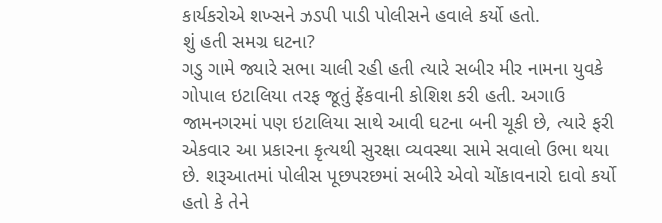કાર્યકરોએ શખ્સને ઝડપી પાડી પોલીસને હવાલે કર્યો હતો.
શું હતી સમગ્ર ઘટના?
ગડુ ગામે જ્યારે સભા ચાલી રહી હતી ત્યારે સબીર મીર નામના યુવકે ગોપાલ ઇટાલિયા તરફ જૂતું ફેંકવાની કોશિશ કરી હતી. અગાઉ જામનગરમાં પણ ઇટાલિયા સાથે આવી ઘટના બની ચૂકી છે, ત્યારે ફરી એકવાર આ પ્રકારના કૃત્યથી સુરક્ષા વ્યવસ્થા સામે સવાલો ઉભા થયા છે. શરૂઆતમાં પોલીસ પૂછપરછમાં સબીરે એવો ચોંકાવનારો દાવો કર્યો હતો કે તેને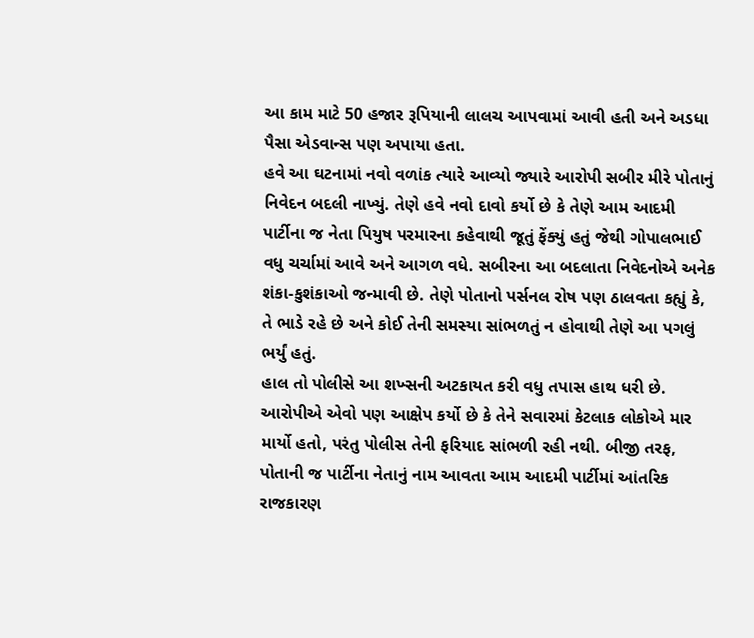આ કામ માટે 50 હજાર રૂપિયાની લાલચ આપવામાં આવી હતી અને અડધા પૈસા એડવાન્સ પણ અપાયા હતા.
હવે આ ઘટનામાં નવો વળાંક ત્યારે આવ્યો જ્યારે આરોપી સબીર મીરે પોતાનું નિવેદન બદલી નાખ્યું. તેણે હવે નવો દાવો કર્યો છે કે તેણે આમ આદમી પાર્ટીના જ નેતા પિયુષ પરમારના કહેવાથી જૂતું ફેંક્યું હતું જેથી ગોપાલભાઈ વધુ ચર્ચામાં આવે અને આગળ વધે. સબીરના આ બદલાતા નિવેદનોએ અનેક શંકા-કુશંકાઓ જન્માવી છે. તેણે પોતાનો પર્સનલ રોષ પણ ઠાલવતા કહ્યું કે, તે ભાડે રહે છે અને કોઈ તેની સમસ્યા સાંભળતું ન હોવાથી તેણે આ પગલું ભર્યું હતું.
હાલ તો પોલીસે આ શખ્સની અટકાયત કરી વધુ તપાસ હાથ ધરી છે. આરોપીએ એવો પણ આક્ષેપ કર્યો છે કે તેને સવારમાં કેટલાક લોકોએ માર માર્યો હતો, પરંતુ પોલીસ તેની ફરિયાદ સાંભળી રહી નથી. બીજી તરફ, પોતાની જ પાર્ટીના નેતાનું નામ આવતા આમ આદમી પાર્ટીમાં આંતરિક રાજકારણ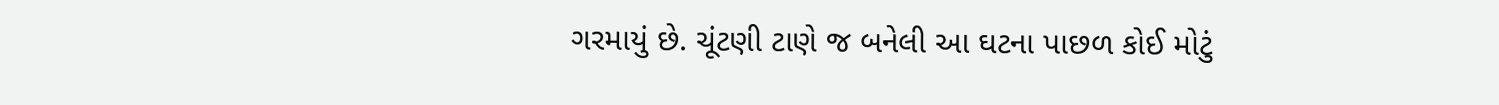ગરમાયું છે. ચૂંટણી ટાણે જ બનેલી આ ઘટના પાછળ કોઈ મોટું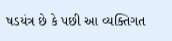ષડયંત્ર છે કે પછી આ વ્યક્તિગત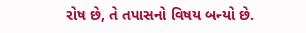રોષ છે, તે તપાસનો વિષય બન્યો છે.